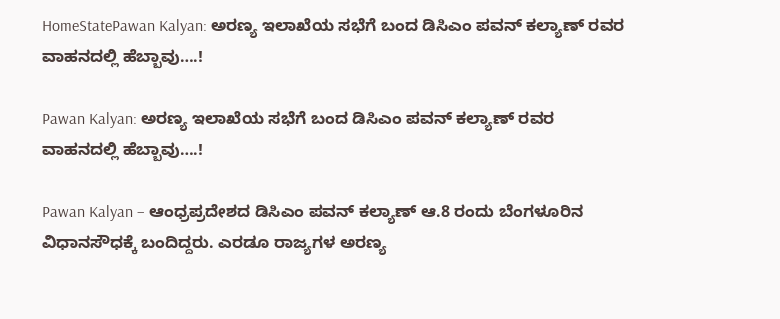HomeStatePawan Kalyan: ಅರಣ್ಯ ಇಲಾಖೆಯ ಸಭೆಗೆ ಬಂದ ಡಿಸಿಎಂ ಪವನ್ ಕಲ್ಯಾಣ್ ರವರ ವಾಹನದಲ್ಲಿ ಹೆಬ್ಬಾವು….!

Pawan Kalyan: ಅರಣ್ಯ ಇಲಾಖೆಯ ಸಭೆಗೆ ಬಂದ ಡಿಸಿಎಂ ಪವನ್ ಕಲ್ಯಾಣ್ ರವರ ವಾಹನದಲ್ಲಿ ಹೆಬ್ಬಾವು….!

Pawan Kalyan – ಆಂಧ್ರಪ್ರದೇಶದ ಡಿಸಿಎಂ ಪವನ್ ಕಲ್ಯಾಣ್ ಆ.8 ರಂದು ಬೆಂಗಳೂರಿನ ವಿಧಾನಸೌಧಕ್ಕೆ ಬಂದಿದ್ದರು. ಎರಡೂ ರಾಜ್ಯಗಳ ಅರಣ್ಯ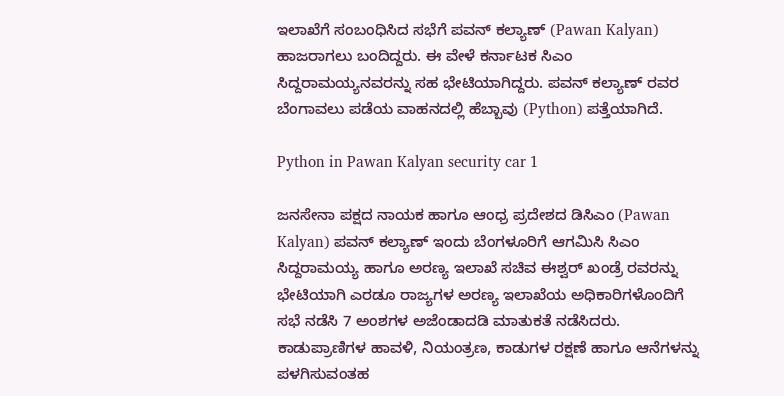ಇಲಾಖೆಗೆ ಸಂಬಂಧಿಸಿದ ಸಭೆಗೆ ಪವನ್ ಕಲ್ಯಾಣ್ (Pawan Kalyan) ಹಾಜರಾಗಲು ಬಂದಿದ್ದರು. ಈ ವೇಳೆ ಕರ್ನಾಟಕ ಸಿಎಂ ಸಿದ್ದರಾಮಯ್ಯನವರನ್ನು ಸಹ ಭೇಟಿಯಾಗಿದ್ದರು. ಪವನ್ ಕಲ್ಯಾಣ್ ರವರ ಬೆಂಗಾವಲು ಪಡೆಯ ವಾಹನದಲ್ಲಿ ಹೆಬ್ಬಾವು (Python) ಪತ್ತೆಯಾಗಿದೆ.

Python in Pawan Kalyan security car 1

ಜನಸೇನಾ ಪಕ್ಷದ ನಾಯಕ ಹಾಗೂ ಆಂಧ್ರ ಪ್ರದೇಶದ ಡಿಸಿಎಂ (Pawan Kalyan) ಪವನ್ ಕಲ್ಯಾಣ್ ಇಂದು ಬೆಂಗಳೂರಿಗೆ ಆಗಮಿಸಿ ಸಿಎಂ ಸಿದ್ದರಾಮಯ್ಯ ಹಾಗೂ ಅರಣ್ಯ ಇಲಾಖೆ ಸಚಿವ ಈಶ್ವರ್‍ ಖಂಡ್ರೆ ರವರನ್ನು ಭೇಟಿಯಾಗಿ ಎರಡೂ ರಾಜ್ಯಗಳ ಅರಣ್ಯ ಇಲಾಖೆಯ ಅಧಿಕಾರಿಗಳೊಂದಿಗೆ ಸಭೆ ನಡೆಸಿ 7 ಅಂಶಗಳ ಅಜೆಂಡಾದಡಿ ಮಾತುಕತೆ ನಡೆಸಿದರು. ಕಾಡುಪ್ರಾಣಿಗಳ ಹಾವಳಿ, ನಿಯಂತ್ರಣ, ಕಾಡುಗಳ ರಕ್ಷಣೆ ಹಾಗೂ ಆನೆಗಳನ್ನು ಪಳಗಿಸುವಂತಹ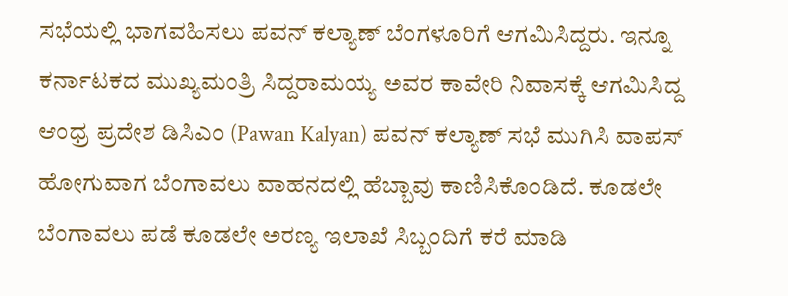ಸಭೆಯಲ್ಲಿ ಭಾಗವಹಿಸಲು ಪವನ್ ಕಲ್ಯಾಣ್ ಬೆಂಗಳೂರಿಗೆ ಆಗಮಿಸಿದ್ದರು. ಇನ್ನೂ ಕರ್ನಾಟಕದ ಮುಖ್ಯಮಂತ್ರಿ ಸಿದ್ದರಾಮಯ್ಯ ಅವರ ಕಾವೇರಿ ನಿವಾಸಕ್ಕೆ ಆಗಮಿಸಿದ್ದ ಆಂಧ್ರ ಪ್ರದೇಶ ಡಿಸಿಎಂ (Pawan Kalyan) ಪವನ್ ಕಲ್ಯಾಣ್ ಸಭೆ ಮುಗಿಸಿ ವಾಪಸ್ ಹೋಗುವಾಗ ಬೆಂಗಾವಲು ವಾಹನದಲ್ಲಿ ಹೆಬ್ಬಾವು ಕಾಣಿಸಿಕೊಂಡಿದೆ. ಕೂಡಲೇ ಬೆಂಗಾವಲು ಪಡೆ ಕೂಡಲೇ ಅರಣ್ಯ ಇಲಾಖೆ ಸಿಬ್ಬಂದಿಗೆ ಕರೆ ಮಾಡಿ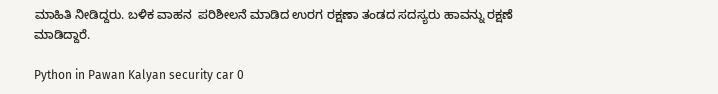ಮಾಹಿತಿ ನೀಡಿದ್ದರು. ಬಳಿಕ ವಾಹನ  ಪರಿಶೀಲನೆ ಮಾಡಿದ ಉರಗ ರಕ್ಷಣಾ ತಂಡದ ಸದಸ್ಯರು ಹಾವನ್ನು ರಕ್ಷಣೆ ಮಾಡಿದ್ದಾರೆ.

Python in Pawan Kalyan security car 0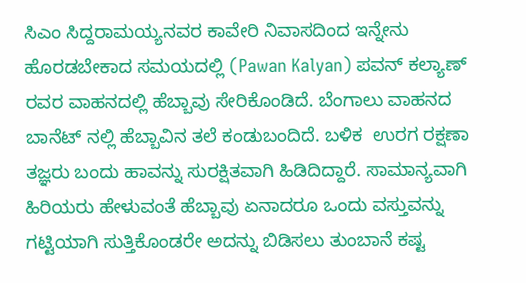ಸಿಎಂ ಸಿದ್ದರಾಮಯ್ಯನವರ ಕಾವೇರಿ ನಿವಾಸದಿಂದ ಇನ್ನೇನು ಹೊರಡಬೇಕಾದ ಸಮಯದಲ್ಲಿ (Pawan Kalyan) ಪವನ್ ಕಲ್ಯಾಣ್ ರವರ ವಾಹನದಲ್ಲಿ ಹೆಬ್ಬಾವು ಸೇರಿಕೊಂಡಿದೆ. ಬೆಂಗಾಲು ವಾಹನದ ಬಾನೆಟ್ ನಲ್ಲಿ ಹೆಬ್ಬಾವಿನ ತಲೆ ಕಂಡುಬಂದಿದೆ. ಬಳಿಕ  ಉರಗ ರಕ್ಷಣಾ ತಜ್ಞರು ಬಂದು ಹಾವನ್ನು ಸುರಕ್ಷಿತವಾಗಿ ಹಿಡಿದಿದ್ದಾರೆ. ಸಾಮಾನ್ಯವಾಗಿ ಹಿರಿಯರು ಹೇಳುವಂತೆ ಹೆಬ್ಬಾವು ಏನಾದರೂ ಒಂದು ವಸ್ತುವನ್ನು ಗಟ್ಟಿಯಾಗಿ ಸುತ್ತಿಕೊಂಡರೇ ಅದನ್ನು ಬಿಡಿಸಲು ತುಂಬಾನೆ ಕಷ್ಟ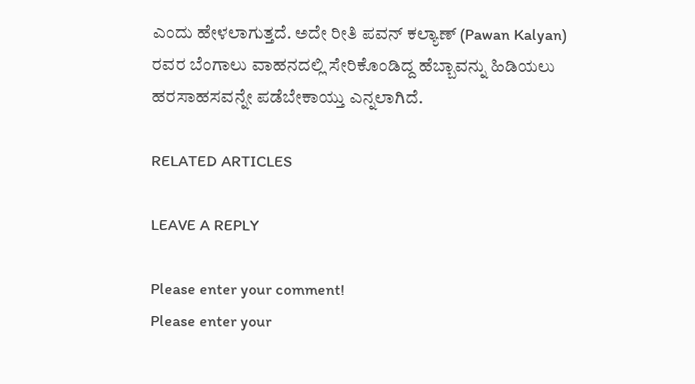ಎಂದು ಹೇಳಲಾಗುತ್ತದೆ. ಅದೇ ರೀತಿ ಪವನ್ ಕಲ್ಯಾಣ್ (Pawan Kalyan) ರವರ ಬೆಂಗಾಲು ವಾಹನದಲ್ಲಿ ಸೇರಿಕೊಂಡಿದ್ದ ಹೆಬ್ಬಾವನ್ನು ಹಿಡಿಯಲು ಹರಸಾಹಸವನ್ನೇ ಪಡೆಬೇಕಾಯ್ತು ಎನ್ನಲಾಗಿದೆ.

RELATED ARTICLES

LEAVE A REPLY

Please enter your comment!
Please enter your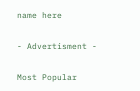name here

- Advertisment -

Most Popular